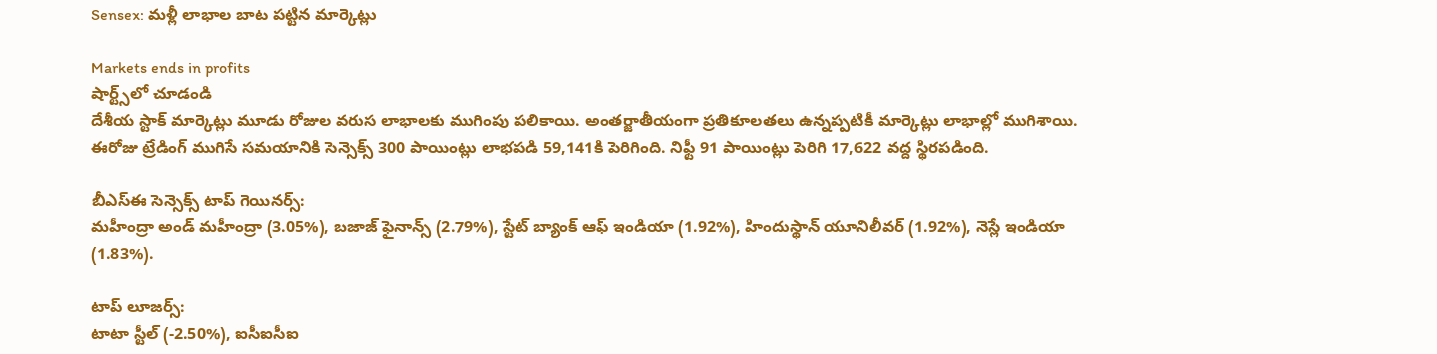Sensex: మళ్లీ లాభాల బాట పట్టిన మార్కెట్లు

Markets ends in profits
షార్ట్స్‌లో చూడండి
దేశీయ స్టాక్ మార్కెట్లు మూడు రోజుల వరుస లాభాలకు ముగింపు పలికాయి. అంతర్జాతీయంగా ప్రతికూలతలు ఉన్నప్పటికీ మార్కెట్లు లాభాల్లో ముగిశాయి. ఈరోజు ట్రేడింగ్ ముగిసే సమయానికి సెన్సెక్స్ 300 పాయింట్లు లాభపడి 59,141కి పెరిగింది. నిఫ్టీ 91 పాయింట్లు పెరిగి 17,622 వద్ద స్థిరపడింది.

బీఎస్ఈ సెన్సెక్స్ టాప్ గెయినర్స్:
మహీంద్రా అండ్ మహీంద్రా (3.05%), బజాజ్ ఫైనాన్స్ (2.79%), స్టేట్ బ్యాంక్ ఆఫ్ ఇండియా (1.92%), హిందుస్థాన్ యూనిలీవర్ (1.92%), నెస్లే ఇండియా (1.83%).

టాప్ లూజర్స్:
టాటా స్టీల్ (-2.50%), ఐసీఐసీఐ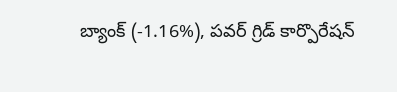బ్యాంక్ (-1.16%), పవర్ గ్రిడ్ కార్పొరేషన్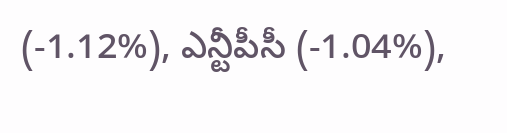(-1.12%), ఎన్టీపీసీ (-1.04%),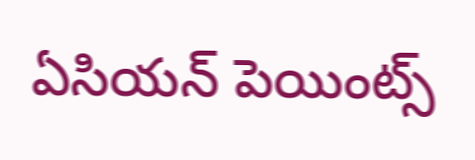ఏసియన్ పెయింట్స్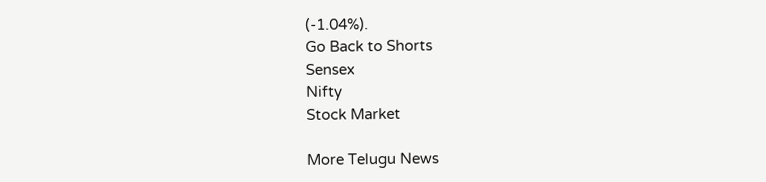(-1.04%).
Go Back to Shorts
Sensex
Nifty
Stock Market

More Telugu News